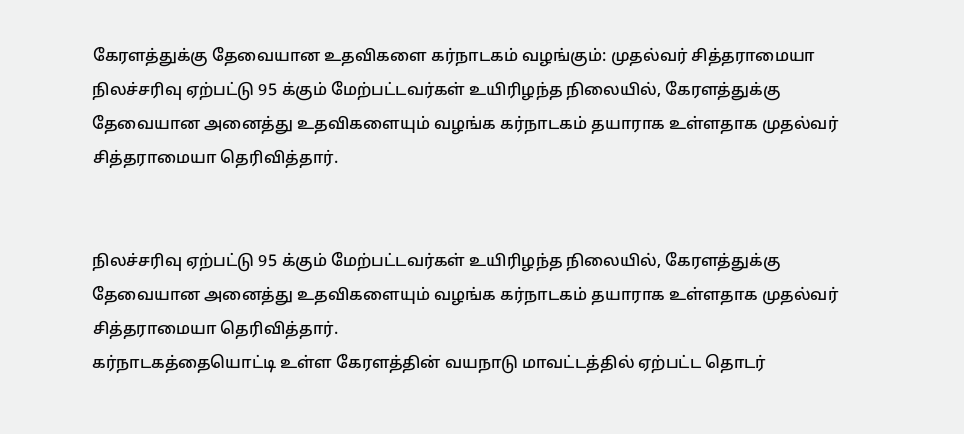கேரளத்துக்கு தேவையான உதவிகளை கர்நாடகம் வழங்கும்: முதல்வர் சித்தராமையா
நிலச்சரிவு ஏற்பட்டு 95 க்கும் மேற்பட்டவர்கள் உயிரிழந்த நிலையில், கேரளத்துக்கு தேவையான அனைத்து உதவிகளையும் வழங்க கர்நாடகம் தயாராக உள்ளதாக முதல்வர் சித்தராமையா தெரிவித்தார்.


நிலச்சரிவு ஏற்பட்டு 95 க்கும் மேற்பட்டவர்கள் உயிரிழந்த நிலையில், கேரளத்துக்கு தேவையான அனைத்து உதவிகளையும் வழங்க கர்நாடகம் தயாராக உள்ளதாக முதல்வர் சித்தராமையா தெரிவித்தார்.
கர்நாடகத்தையொட்டி உள்ள கேரளத்தின் வயநாடு மாவட்டத்தில் ஏற்பட்ட தொடர்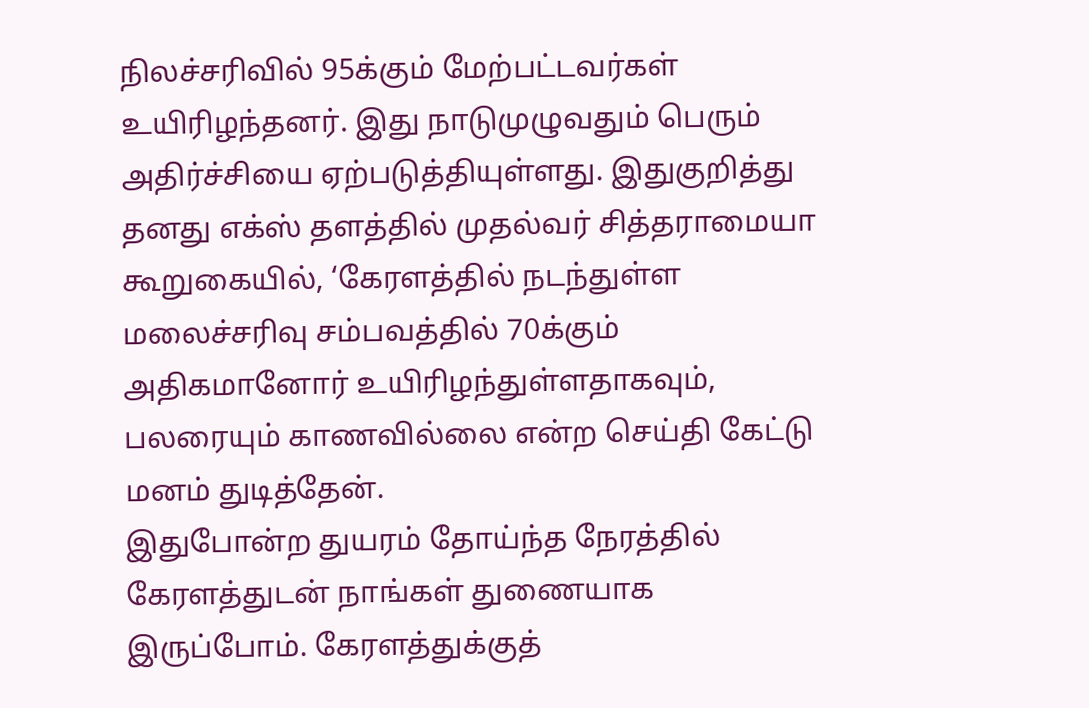நிலச்சரிவில் 95க்கும் மேற்பட்டவர்கள் உயிரிழந்தனர். இது நாடுமுழுவதும் பெரும் அதிர்ச்சியை ஏற்படுத்தியுள்ளது. இதுகுறித்து தனது எக்ஸ் தளத்தில் முதல்வர் சித்தராமையா கூறுகையில், ‘கேரளத்தில் நடந்துள்ள மலைச்சரிவு சம்பவத்தில் 70க்கும் அதிகமானோர் உயிரிழந்துள்ளதாகவும், பலரையும் காணவில்லை என்ற செய்தி கேட்டு மனம் துடித்தேன்.
இதுபோன்ற துயரம் தோய்ந்த நேரத்தில் கேரளத்துடன் நாங்கள் துணையாக இருப்போம். கேரளத்துக்குத்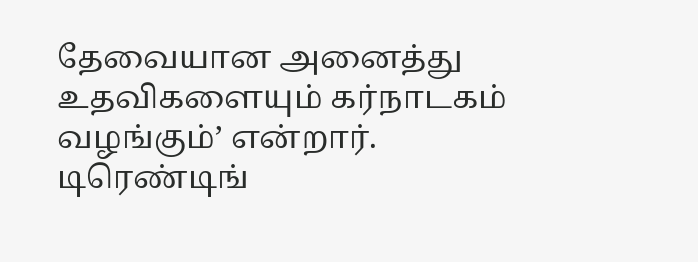தேவையான அனைத்து உதவிகளையும் கர்நாடகம் வழங்கும்’ என்றார்.
டிரெண்டிங்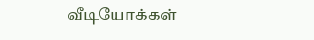வீடியோக்கள்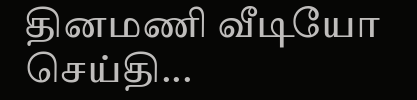தினமணி வீடியோ செய்தி...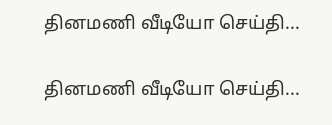தினமணி வீடியோ செய்தி...

தினமணி வீடியோ செய்தி...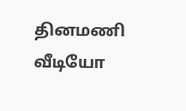தினமணி வீடியோ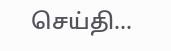செய்தி...